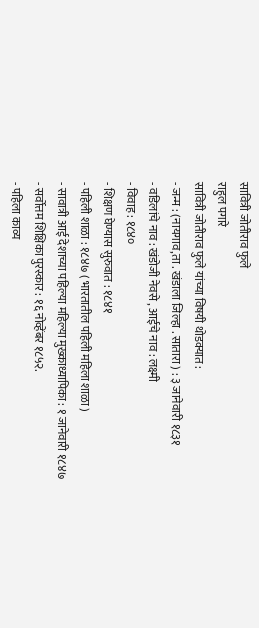सावित्री जोतीराव फुले
राहुल पगारे
सावित्री जोतीराव फुले यांच्या विषयी थोडक्यात :
- जन्म : (नायगाव,ता . खंडाला जिल्हा . सातारा ) : ३ जानेवारी १८३१
- वडिलांचे नाव : खंडोजी नेवसे , आईचे नाव : लक्ष्मी
- विवाह : १८४०
- शिक्षण घेण्यास सुरुवात : १८४१
- पहिली शाळा : १८४७ ( भारतातील पहिली महिला शाळा )
- सावात्री आई देशाच्या पहिल्या महिल्या मुख्काध्यापिका : १ जानेवारी १८४७
- सर्वोत्तम शिक्षिका पुरस्कार : १६ नोव्हेंबर १८५२.
- पहिला काव्य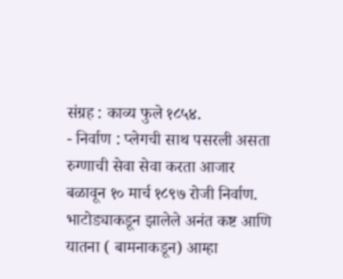संग्रह : काव्य फुले १८५४.
- निर्वाण : प्लेगची साथ पसरली असता रुग्णाची सेवा सेवा करता आजार बळावून १० मार्च १८९७ रोजी निर्वाण.
भाटोड्याकडून झालेले अनंत कष्ट आणि यातना ( बामनाकडून) आम्हा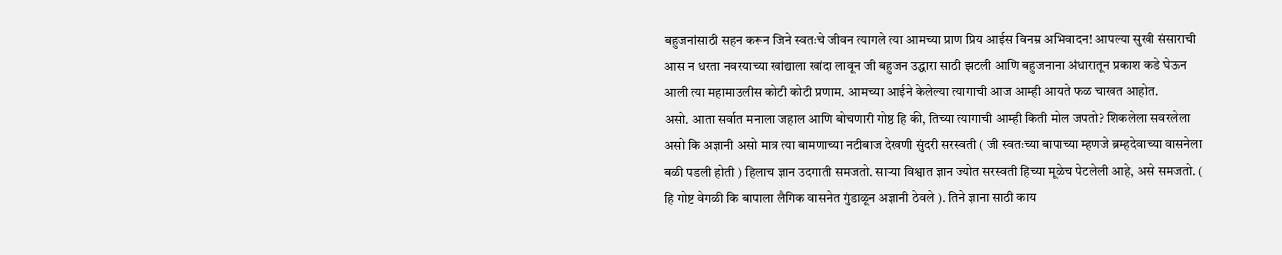बहुजनांसाठी सहन करून जिने स्वतःचे जीवन त्यागले त्या आमच्या प्राण प्रिय आईस विनम्र अभिवादन! आपल्या सुखी संसाराची आस न धरता नवरयाच्या खांद्याला खांदा लावून जी बहुजन उद्धारा साठी झटली आणि बहुजनाना अंधारातून प्रकाश कडे घेऊन आली त्या महामाउलीस कोटी कोटी प्रणाम. आमच्या आईने केलेल्या त्यागाची आज आम्ही आयते फळ चाखत आहोत.
असो. आता सर्वात मनाला जहाल आणि बोचणारी गोष्ठ हि की, तिच्या त्यागाची आम्ही किती मोल जपतो? शिकलेला सवरलेला असो कि अज्ञानी असो मात्र त्या बामणाच्या नटीबाज देखणी सुंदरी सरस्वती ( जी स्वतःच्या बापाच्या म्हणजे ब्रम्हदेवाच्या वासनेला बळी पडली होती ) हिलाच ज्ञान उदगाती समजतो. साऱ्या विश्वात ज्ञान ज्योत सरस्वती हिच्या मूळेच पेटलेली आहे, असे समजतो. ( हि गोष्ट वेगळी कि बापाला लैगिक वासनेत गुंडाळून अज्ञानी ठेवले ). तिने ज्ञाना साठी काय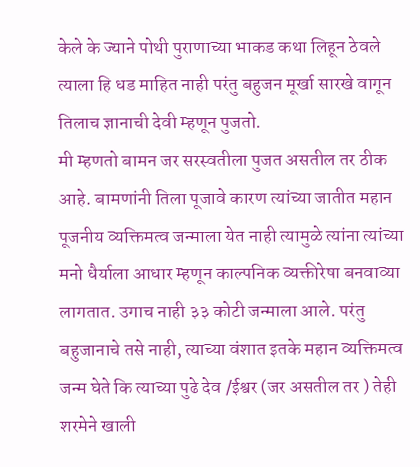केले के ज्याने पोथी पुराणाच्या भाकड कथा लिहून ठेवले त्याला हि धड माहित नाही परंतु बहुजन मूर्खा सारखे वागून तिलाच ज्ञानाची देवी म्हणून पुजतो.
मी म्हणतो बामन जर सरस्वतीला पुजत असतील तर ठीक आहे. बामणांनी तिला पूजावे कारण त्यांच्या जातीत महान पूजनीय व्यक्तिमत्व जन्माला येत नाही त्यामुळे त्यांना त्यांच्या मनो धैर्याला आधार म्हणून काल्पनिक व्यक्तीरेषा बनवाव्या लागतात. उगाच नाही ३३ कोटी जन्माला आले. परंतु बहुजानाचे तसे नाही, त्याच्या वंशात इतके महान व्यक्तिमत्व जन्म घेते कि त्याच्या पुढे देव /ईश्वर (जर असतील तर ) तेही शरमेने खाली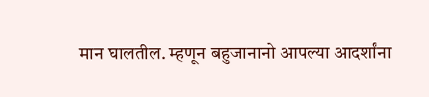मान घालतील. म्हणून बहुजानानो आपल्या आदर्शांना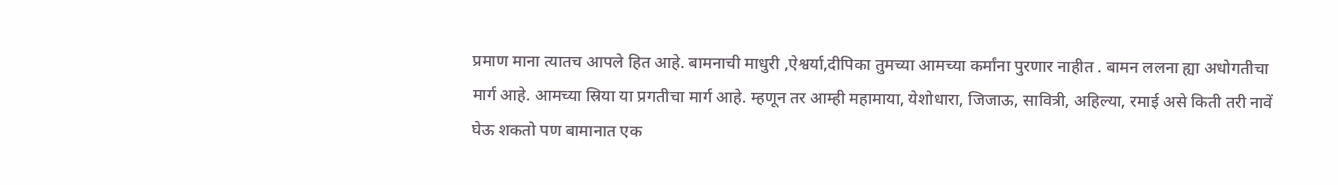प्रमाण माना त्यातच आपले हित आहे. बामनाची माधुरी ,ऐश्वर्या,दीपिका तुमच्या आमच्या कर्मांना पुरणार नाहीत . बामन ललना ह्या अधोगतीचा मार्ग आहे. आमच्या स्रिया या प्रगतीचा मार्ग आहे. म्हणून तर आम्ही महामाया, येशोधारा, जिजाऊ, सावित्री, अहिल्या, रमाई असे किती तरी नावें घेऊ शकतो पण बामानात एक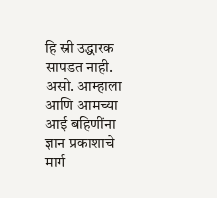हि स्री उद्धारक सापडत नाही.
असो. आम्हाला आणि आमच्या आई बहिणींना ज्ञान प्रकाशाचे मार्ग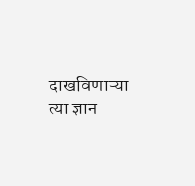दाखविणाऱ्या त्या ज्ञान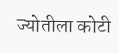ज्योतीला कोटी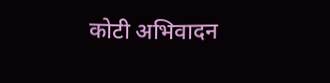कोटी अभिवादन